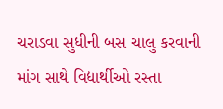ચરાડવા સુધીની બસ ચાલુ કરવાની માંગ સાથે વિદ્યાર્થીઓ રસ્તા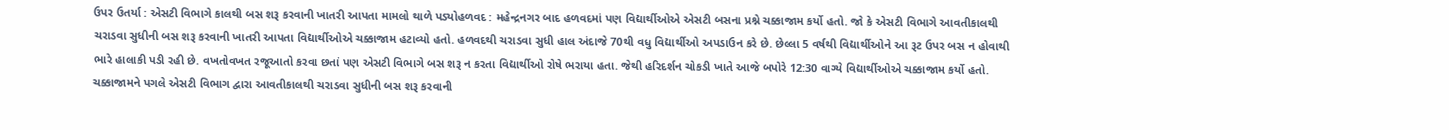ઉપર ઉતર્યા : એસટી વિભાગે કાલથી બસ શરૂ કરવાની ખાતરી આપતા મામલો થાળે પડ્યોહળવદ : મહેન્દ્રનગર બાદ હળવદમાં પણ વિદ્યાર્થીઓએ એસટી બસના પ્રશ્ને ચક્કાજામ કર્યો હતો. જો કે એસટી વિભાગે આવતીકાલથી ચરાડવા સુધીની બસ શરૂ કરવાની ખાતરી આપતા વિદ્યાર્થીઓએ ચક્કાજામ હટાવ્યો હતો. હળવદથી ચરાડવા સુધી હાલ અંદાજે 70થી વધુ વિદ્યાર્થીઓ અપડાઉન કરે છે. છેલ્લા 5 વર્ષથી વિદ્યાર્થીઓને આ રૂટ ઉપર બસ ન હોવાથી ભારે હાલાકી પડી રહી છે. વખતોવખત રજૂઆતો કરવા છતાં પણ એસટી વિભાગે બસ શરૂ ન કરતા વિદ્યાર્થીઓ રોષે ભરાયા હતા. જેથી હરિદર્શન ચોકડી ખાતે આજે બપોરે 12:30 વાગ્યે વિદ્યાર્થીઓએ ચક્કાજામ કર્યો હતો. ચક્કાજામને પગલે એસટી વિભાગ દ્વારા આવતીકાલથી ચરાડવા સુધીની બસ શરૂ કરવાની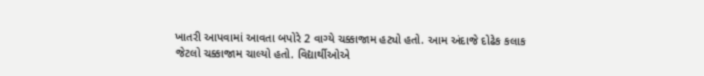ખાતરી આપવામાં આવતા બપોરે 2 વાગ્યે ચક્કાજામ હટ્યો હતો. આમ અંદાજે દોઢેક કલાક જેટલો ચક્કાજામ ચાલ્યો હતો. વિદ્યાર્થીઓએ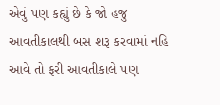એવું પણ કહ્યું છે કે જો હજુ આવતીકાલથી બસ શરૂ કરવામાં નહિ આવે તો ફરી આવતીકાલે પણ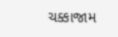ચક્કાજામ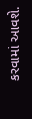કરવામાં આવશે.